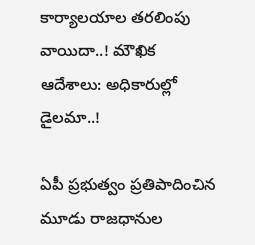కార్యాలయాల తరలింపు వాయిదా..! మౌఖిక ఆదేశాలు: అధికారుల్లో డైలమా..!

ఏపీ ప్రభుత్వం ప్రతిపాదించిన మూడు రాజధానుల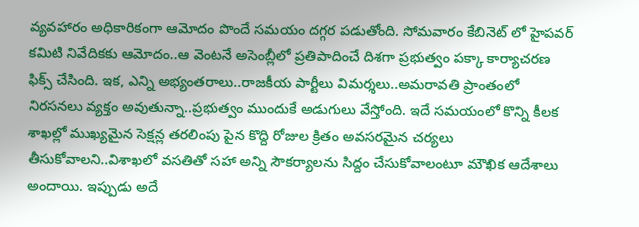వ్యవహారం అధికారికంగా ఆమోదం పొందే సమయం దగ్గర పడుతోంది. సోమవారం కేబినెట్ లో హైపవర్ కమిటి నివేదికకు ఆమోదం..ఆ వెంటనే అసెంబ్లీలో ప్రతిపాదించే దిశగా ప్రభుత్వం పక్కా కార్యాచరణ ఫిక్స్ చేసింది. ఇక, ఎన్ని అభ్యంతరాలు..రాజకీయ పార్టీలు విమర్శలు..అమరావతి ప్రాంతంలో నిరసనలు వ్యక్తం అవుతున్నా..ప్రభుత్వం ముందుకే అడుగులు వేస్తోంది. ఇదే సమయంలో కొన్ని కీలక శాఖల్లో ముఖ్యమైన సెక్షన్ల తరలింపు పైన కొద్ది రోజుల క్రితం అవసరమైన చర్యలు తీసుకోవాలని..విశాఖలో వసతితో సహా అన్ని సౌకర్యాలను సిద్దం చేసుకోవాలంటూ మౌఖిక ఆదేశాలు అందాయి. ఇప్పుడు అదే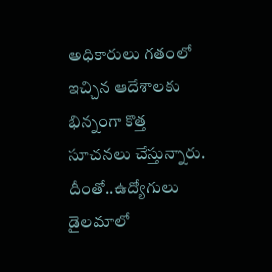అధికారులు గతంలో ఇచ్చిన ఆదేశాలకు భిన్నంగా కొత్త సూచనలు చేస్తున్నారు. దీంతో..ఉద్యోగులు డైలమాలో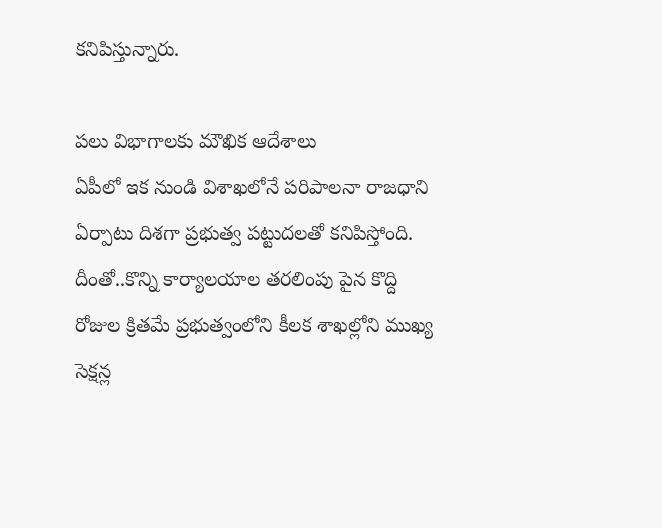కనిపిస్తున్నారు.

పలు విభాగాలకు మౌఖిక ఆదేశాలు
ఏపీలో ఇక నుండి విశాఖలోనే పరిపాలనా రాజధాని ఏర్పాటు దిశగా ప్రభుత్వ పట్టుదలతో కనిపిస్తోంది. దీంతో..కొన్ని కార్యాలయాల తరలింపు పైన కొద్ది రోజుల క్రితమే ప్రభుత్వంలోని కీలక శాఖల్లోని ముఖ్య సెక్షన్ల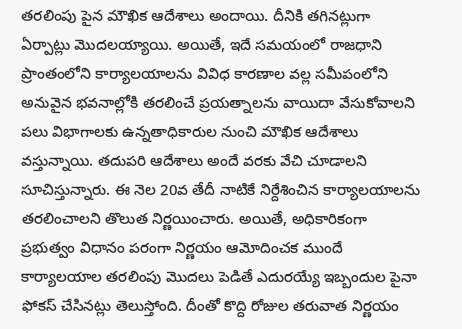తరలింపు పైన మౌఖిక ఆదేశాలు అందాయి. దీనికి తగినట్లుగా ఏర్పాట్లు మొదలయ్యాయి. అయితే, ఇదే సమయంలో రాజధాని ప్రాంతంలోని కార్యాలయాలను వివిధ కారణాల వల్ల సమీపంలోని అనువైన భవనాల్లోకి తరలించే ప్రయత్నాలను వాయిదా వేసుకోవాలని పలు విభాగాలకు ఉన్నతాధికారుల నుంచి మౌఖిక ఆదేశాలు వస్తున్నాయి. తదుపరి ఆదేశాలు అందే వరకు వేచి చూడాలని సూచిస్తున్నారు. ఈ నెల 20వ తేదీ నాటికే నిర్దేశించిన కార్యాలయాలను తరలించాలని తొలుత నిర్ణయించారు. అయితే, అధికారికంగా ప్రభుత్వం విధానం పరంగా నిర్ణయం ఆమోదించక ముందే కార్యాలయాల తరలింపు మొదలు పెడితే ఎదురయ్యే ఇబ్బందుల పైనా ఫోకస్ చేసినట్లు తెలుస్తోంది. దీంతో కొద్ది రోజుల తరువాత నిర్ణయం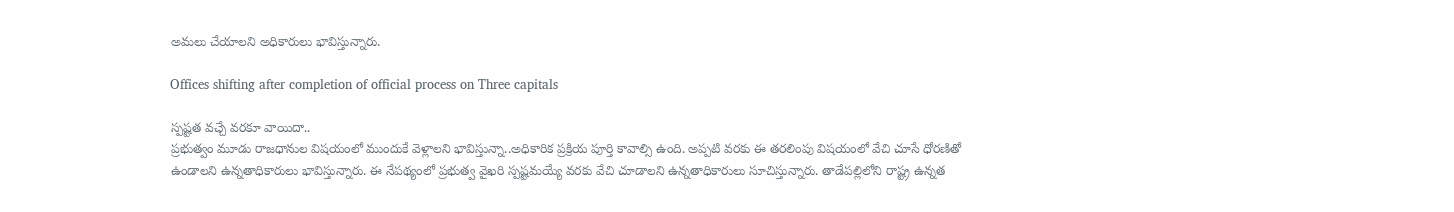అమలు చేయాలని అధికారులు భావిస్తున్నారు.

Offices shifting after completion of official process on Three capitals

స్పష్టత వచ్చే వరకూ వాయిదా..
ప్రభుత్వం మూడు రాజధానుల విషయంలో ముందుకే వెళ్లాలని భావిస్తున్నా..అధికారిక ప్రక్రియ పూర్తి కావాల్సి ఉంది. అప్పటి వరకు ఈ తరలింపు విషయంలో వేచి చూసే ధోరణితో ఉండాలని ఉన్నతాధికారులు భావిస్తున్నారు. ఈ నేపథ్యంలో ప్రభుత్వ వైఖరి స్పష్టమయ్యే వరకు వేచి చూడాలని ఉన్నతాధికారులు సూచిస్తున్నారు. తాడేపల్లిలోని రాష్ట్ర ఉన్నత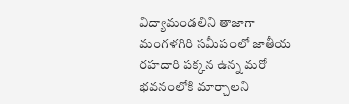విద్యామండలిని తాజాగా మంగళగిరి సమీపంలో జాతీయ రహదారి పక్కన ఉన్న మరో భవనంలోకి మార్చాలని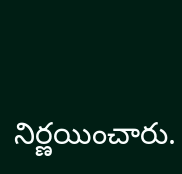నిర్ణయించారు.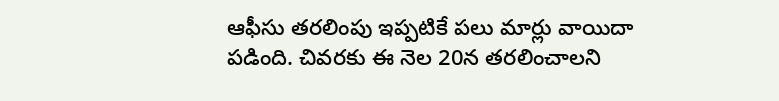ఆఫీసు తరలింపు ఇప్పటికే పలు మార్లు వాయిదా పడింది. చివరకు ఈ నెల 20న తరలించాలని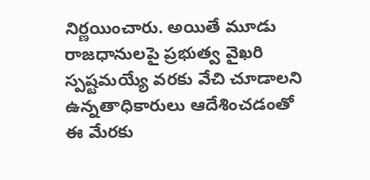నిర్ణయించారు. అయితే మూడు రాజధానులపై ప్రభుత్వ వైఖరి స్పష్టమయ్యే వరకు వేచి చూడాలని ఉన్నతాధికారులు ఆదేశించడంతో ఈ మేరకు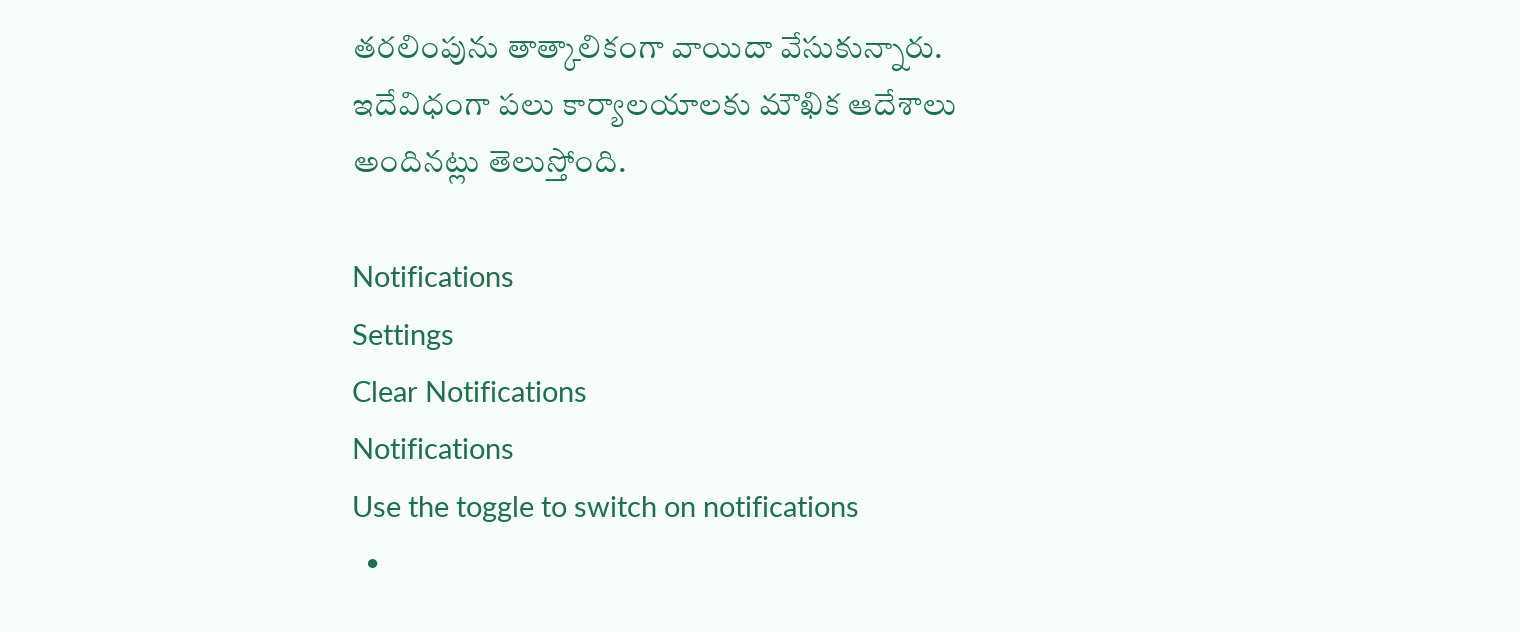తరలింపును తాత్కాలికంగా వాయిదా వేసుకున్నారు. ఇదేవిధంగా పలు కార్యాలయాలకు మౌఖిక ఆదేశాలు అందినట్లు తెలుస్తోంది.

Notifications
Settings
Clear Notifications
Notifications
Use the toggle to switch on notifications
  •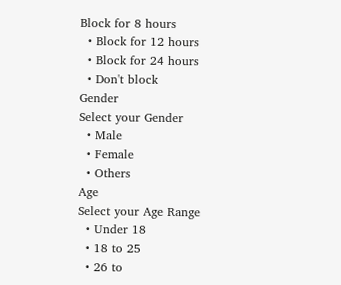Block for 8 hours
  • Block for 12 hours
  • Block for 24 hours
  • Don't block
Gender
Select your Gender
  • Male
  • Female
  • Others
Age
Select your Age Range
  • Under 18
  • 18 to 25
  • 26 to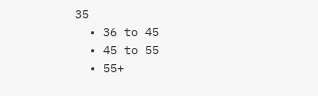35
  • 36 to 45
  • 45 to 55
  • 55+